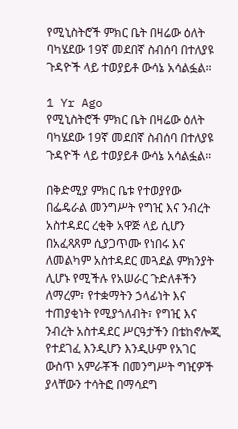የሚኒስትሮች ምክር ቤት በዛሬው ዕለት ባካሄደው 19ኛ መደበኛ ስብሰባ በተለያዩ ጉዳዮች ላይ ተወያይቶ ውሳኔ አሳልፏል።

1 Yr Ago
የሚኒስትሮች ምክር ቤት በዛሬው ዕለት ባካሄደው 19ኛ መደበኛ ስብሰባ በተለያዩ ጉዳዮች ላይ ተወያይቶ ውሳኔ አሳልፏል።

በቅድሚያ ምክር ቤቱ የተወያየው በፌዴራል መንግሥት የግዢ እና ንብረት አስተዳደር ረቂቅ አዋጅ ላይ ሲሆን በአፈጻጸም ሲያጋጥሙ የነበሩ እና ለመልካም አስተዳደር መጓደል ምክንያት ሊሆኑ የሚችሉ የአሠራር ጉድለቶችን ለማረም፣ የተቋማትን ኃላፊነት እና ተጠያቂነት የሚያጎለብት፣ የግዢ እና ንብረት አስተዳደር ሥርዓታችን በቴከኖሎጂ የተደገፈ እንዲሆን እንዲሁም የአገር ውስጥ አምራቾች በመንግሥት ግዢዎች ያላቸውን ተሳትፎ በማሳደግ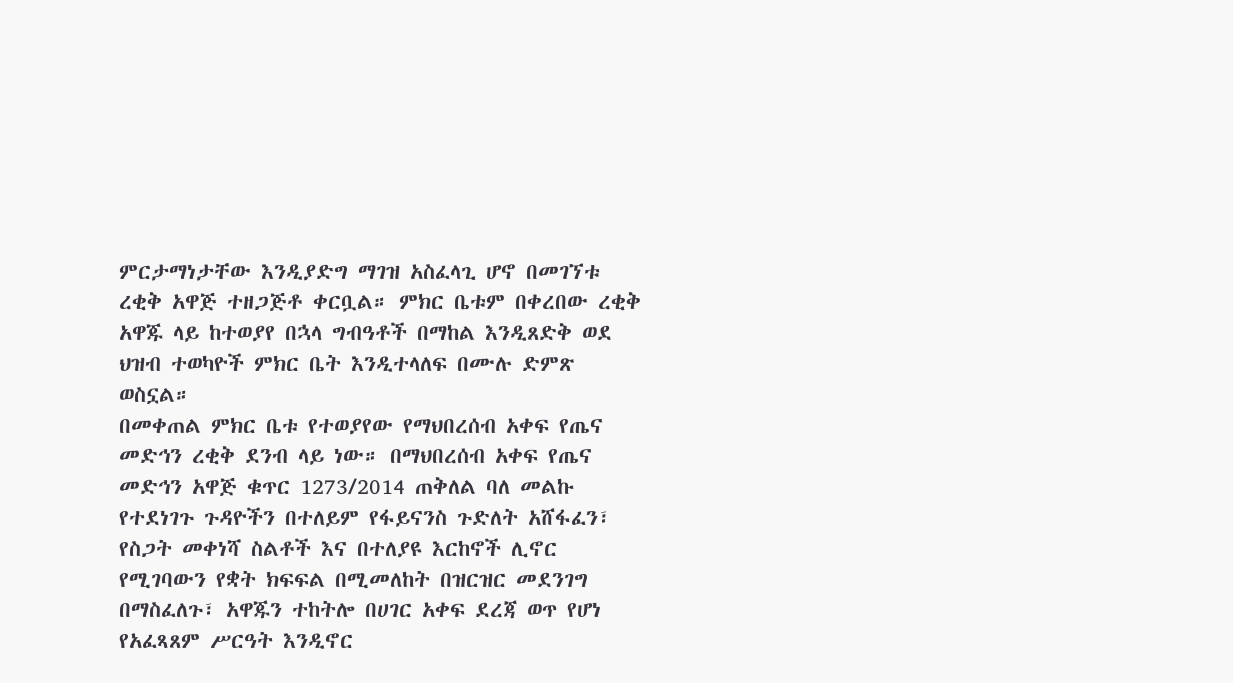ምርታማነታቸው እንዲያድግ ማገዝ አስፈላጊ ሆኖ በመገኘቱ ረቂቅ አዋጅ ተዘጋጅቶ ቀርቧል። ምክር ቤቱም በቀረበው ረቂቅ አዋጁ ላይ ከተወያየ በኋላ ግብዓቶች በማከል እንዲጸድቅ ወደ ህዝብ ተወካዮች ምክር ቤት እንዲተላለፍ በሙሉ ድምጽ ወስኗል።
በመቀጠል ምክር ቤቱ የተወያየው የማህበረሰብ አቀፍ የጤና መድኅን ረቂቅ ደንብ ላይ ነው። በማህበረሰብ አቀፍ የጤና መድኅን አዋጅ ቁጥር 1273/2014 ጠቅለል ባለ መልኩ የተደነገጉ ጉዳዮችን በተለይም የፋይናንስ ጉድለት አሸፋፈን፣ የስጋት መቀነሻ ስልቶች እና በተለያዩ እርከኖች ሊኖር የሚገባውን የቋት ክፍፍል በሚመለከት በዝርዝር መደንገግ በማስፈለጉ፣ አዋጁን ተከትሎ በሀገር አቀፍ ደረጃ ወጥ የሆነ የአፈጻጸም ሥርዓት እንዲኖር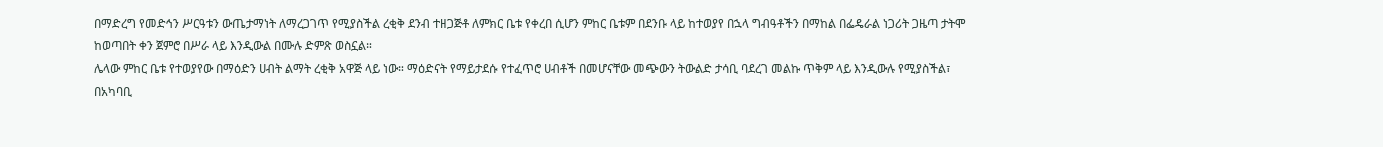በማድረግ የመድኅን ሥርዓቱን ውጤታማነት ለማረጋገጥ የሚያስችል ረቂቅ ደንብ ተዘጋጅቶ ለምክር ቤቱ የቀረበ ሲሆን ምከር ቤቱም በደንቡ ላይ ከተወያየ በኋላ ግብዓቶችን በማከል በፌዴራል ነጋሪት ጋዜጣ ታትሞ ከወጣበት ቀን ጀምሮ በሥራ ላይ እንዲውል በሙሉ ድምጽ ወስኗል።
ሌላው ምከር ቤቱ የተወያየው በማዕድን ሀብት ልማት ረቂቅ አዋጅ ላይ ነው። ማዕድናት የማይታደሱ የተፈጥሮ ሀብቶች በመሆናቸው መጭውን ትውልድ ታሳቢ ባደረገ መልኩ ጥቅም ላይ እንዲውሉ የሚያስችል፣ በአካባቢ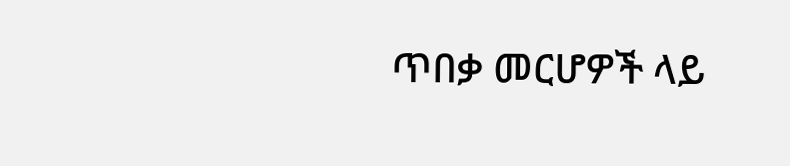ጥበቃ መርሆዎች ላይ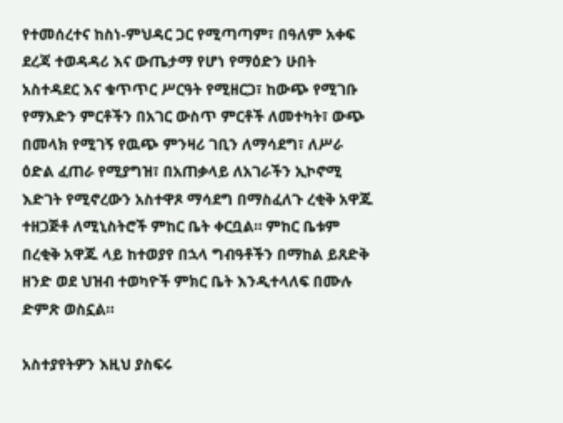የተመሰረተና ከስነ-ምህዳር ጋር የሚጣጣም፣ በዓለም አቀፍ ደረጃ ተወዳዳሪ እና ውጤታማ የሆነ የማዕድን ሁበት አስተዳደር እና ቁጥጥር ሥርዓት የሚዘርጋ፣ ከውጭ የሚገቡ የማእድን ምርቶችን በአገር ውስጥ ምርቶች ለመተካት፣ ውጭ በመላክ የሚገኝ የዉጭ ምንዛሪ ገቢን ለማሳደግ፣ ለሥራ ዕድል ፈጠራ የሚያግዝ፣ በአጠቃላይ ለአገራችን ኢኮኖሚ እድገት የሚኖረውን አስተዋጾ ማሳደግ በማስፈለጉ ረቂቅ አዋጁ ተዘጋጅቶ ለሚኒስትሮች ምከር ቤት ቀርቧል። ምከር ቤቱም በረቂቅ አዋጁ ላይ ከተወያየ በኋላ ግብዓቶችን በማከል ይጸድቅ ዘንድ ወደ ህዝብ ተወካዮች ምክር ቤት እንዲተላለፍ በሙሉ ድምጽ ወስኗል።

አስተያየትዎን እዚህ ያስፍሩ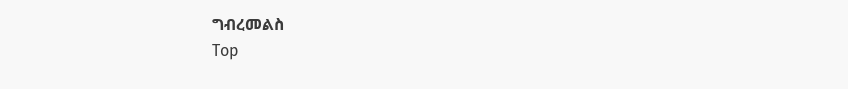ግብረመልስ
Top